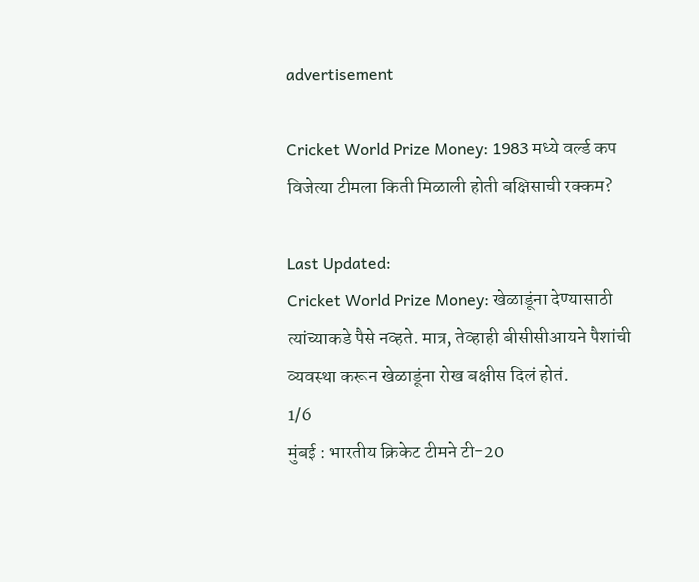advertisement

Cricket World Prize Money: 1983 मध्ये वर्ल्ड कप विजेत्या टीमला किती मिळाली होती बक्षिसाची रक्कम?

Last Updated:
Cricket World Prize Money: खेळाडूंना देण्यासाठी त्यांच्याकडे पैसे नव्हते. मात्र, तेव्हाही बीसीसीआयने पैशांची व्यवस्था करून खेळाडूंना रोख बक्षीस दिलं होतं.
1/6
मुंबई : भारतीय क्रिकेट टीमने टी-20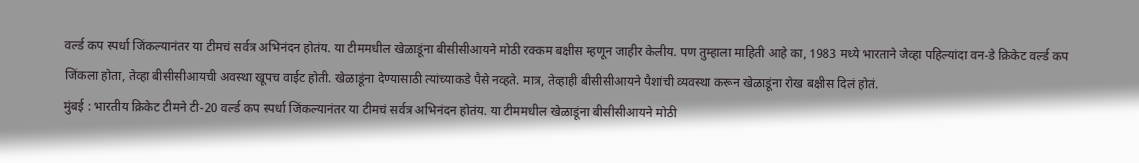वर्ल्ड कप स्पर्धा जिंकल्यानंतर या टीमचं सर्वत्र अभिनंदन होतंय. या टीममधील खेळाडूंना बीसीसीआयने मोठी रक्कम बक्षीस म्हणून जाहीर केलीय. पण तुम्हाला माहिती आहे का, 1983 मध्ये भारताने जेव्हा पहिल्यांदा वन-डे क्रिकेट वर्ल्ड कप जिंकला होता, तेव्हा बीसीसीआयची अवस्था खूपच वाईट होती. खेळाडूंना देण्यासाठी त्यांच्याकडे पैसे नव्हते. मात्र, तेव्हाही बीसीसीआयने पैशांची व्यवस्था करून खेळाडूंना रोख बक्षीस दिलं होतं.
मुंबई : भारतीय क्रिकेट टीमने टी-20 वर्ल्ड कप स्पर्धा जिंकल्यानंतर या टीमचं सर्वत्र अभिनंदन होतंय. या टीममधील खेळाडूंना बीसीसीआयने मोठी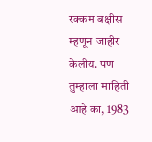रक्कम बक्षीस म्हणून जाहीर केलीय. पण तुम्हाला माहिती आहे का, 1983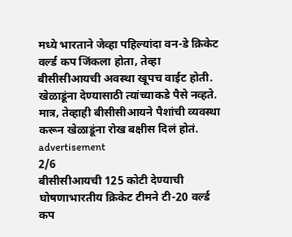मध्ये भारताने जेव्हा पहिल्यांदा वन-डे क्रिकेट वर्ल्ड कप जिंकला होता, तेव्हा बीसीसीआयची अवस्था खूपच वाईट होती. खेळाडूंना देण्यासाठी त्यांच्याकडे पैसे नव्हते. मात्र, तेव्हाही बीसीसीआयने पैशांची व्यवस्था करून खेळाडूंना रोख बक्षीस दिलं होतं.
advertisement
2/6
बीसीसीआयची 125 कोटी देण्याची घोषणाभारतीय क्रिकेट टीमने टी-20 वर्ल्ड कप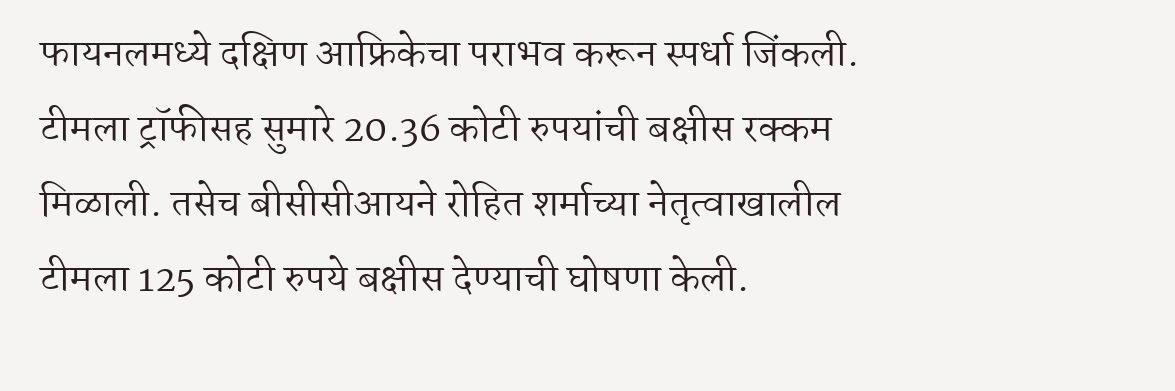फायनलमध्ये दक्षिण आफ्रिकेचा पराभव करून स्पर्धा जिंकली. टीमला ट्रॉफीसह सुमारे 20.36 कोटी रुपयांची बक्षीस रक्कम मिळाली. तसेच बीसीसीआयने रोहित शर्माच्या नेतृत्वाखालील टीमला 125 कोटी रुपये बक्षीस देण्याची घोषणा केली.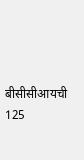बीसीसीआयची 125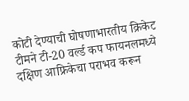कोटी देण्याची घोषणाभारतीय क्रिकेट टीमने टी-20 वर्ल्ड कप फायनलमध्ये दक्षिण आफ्रिकेचा पराभव करून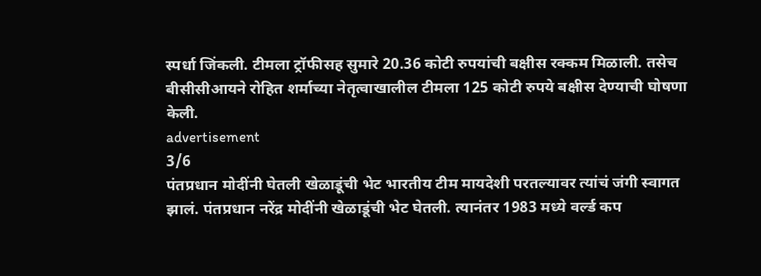स्पर्धा जिंकली. टीमला ट्रॉफीसह सुमारे 20.36 कोटी रुपयांची बक्षीस रक्कम मिळाली. तसेच बीसीसीआयने रोहित शर्माच्या नेतृत्वाखालील टीमला 125 कोटी रुपये बक्षीस देण्याची घोषणा केली.
advertisement
3/6
पंतप्रधान मोदींनी घेतली खेळाडूंची भेट भारतीय टीम मायदेशी परतल्यावर त्यांचं जंगी स्वागत झालं. पंतप्रधान नरेंद्र मोदींनी खेळाडूंची भेट घेतली. त्यानंतर 1983 मध्ये वर्ल्ड कप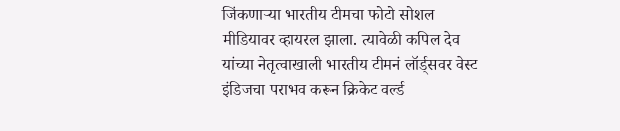जिंकणाऱ्या भारतीय टीमचा फोटो सोशल मीडियावर व्हायरल झाला. त्यावेळी कपिल देव यांच्या नेतृत्वाखाली भारतीय टीमनं लॉर्ड्सवर वेस्ट इंडिजचा पराभव करून क्रिकेट वर्ल्ड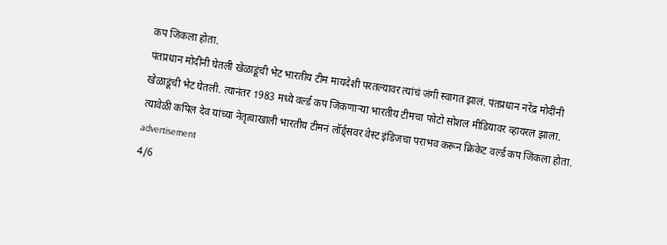कप जिंकला होता.
पंतप्रधान मोदींनी घेतली खेळाडूंची भेट भारतीय टीम मायदेशी परतल्यावर त्यांचं जंगी स्वागत झालं. पंतप्रधान नरेंद्र मोदींनी खेळाडूंची भेट घेतली. त्यानंतर 1983 मध्ये वर्ल्ड कप जिंकणाऱ्या भारतीय टीमचा फोटो सोशल मीडियावर व्हायरल झाला. त्यावेळी कपिल देव यांच्या नेतृत्वाखाली भारतीय टीमनं लॉर्ड्सवर वेस्ट इंडिजचा पराभव करून क्रिकेट वर्ल्ड कप जिंकला होता.
advertisement
4/6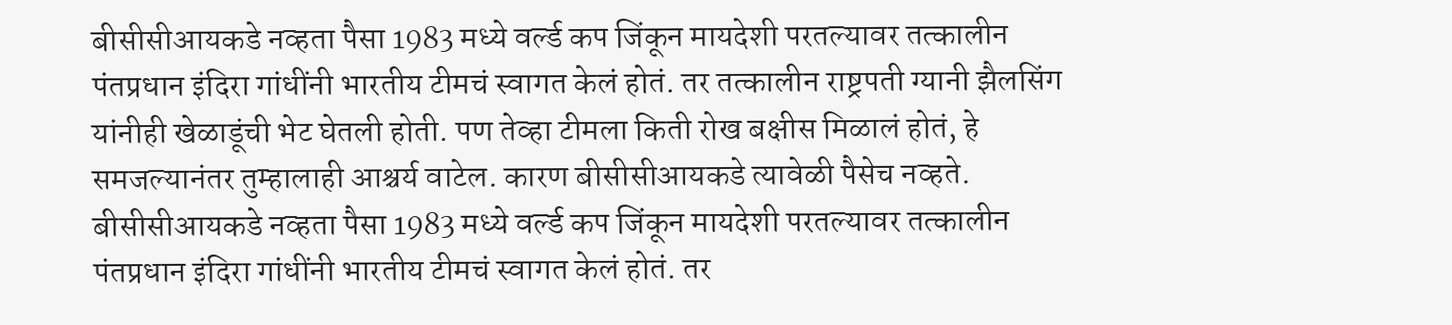बीसीसीआयकडे नव्हता पैसा 1983 मध्ये वर्ल्ड कप जिंकून मायदेशी परतल्यावर तत्कालीन पंतप्रधान इंदिरा गांधींनी भारतीय टीमचं स्वागत केलं होतं. तर तत्कालीन राष्ट्रपती ग्यानी झैलसिंग यांनीही खेळाडूंची भेट घेतली होती. पण तेव्हा टीमला किती रोख बक्षीस मिळालं होतं, हे समजल्यानंतर तुम्हालाही आश्चर्य वाटेल. कारण बीसीसीआयकडे त्यावेळी पैसेच नव्हते.
बीसीसीआयकडे नव्हता पैसा 1983 मध्ये वर्ल्ड कप जिंकून मायदेशी परतल्यावर तत्कालीन पंतप्रधान इंदिरा गांधींनी भारतीय टीमचं स्वागत केलं होतं. तर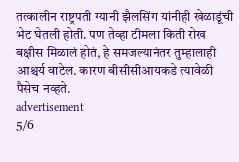तत्कालीन राष्ट्रपती ग्यानी झैलसिंग यांनीही खेळाडूंची भेट घेतली होती. पण तेव्हा टीमला किती रोख बक्षीस मिळालं होतं, हे समजल्यानंतर तुम्हालाही आश्चर्य वाटेल. कारण बीसीसीआयकडे त्यावेळी पैसेच नव्हते.
advertisement
5/6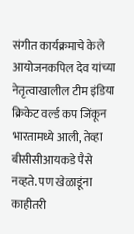संगीत कार्यक्रमाचे केले आयोजनकपिल देव यांच्या नेतृत्वाखालील टीम इंडिया क्रिकेट वर्ल्ड कप जिंकून भारतामध्ये आली, तेव्हा बीसीसीआयकडे पैसे नव्हते. पण खेळाडूंना काहीतरी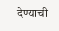देण्याची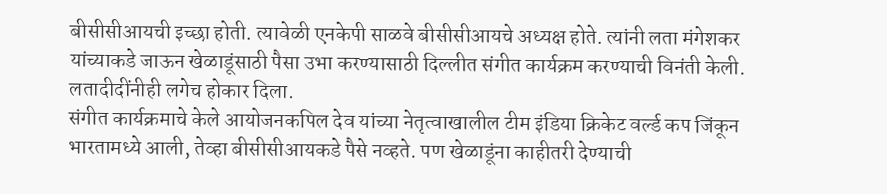बीसीसीआयची इच्छा होती. त्यावेळी एनकेपी साळवे बीसीसीआयचे अध्यक्ष होते. त्यांनी लता मंगेशकर यांच्याकडे जाऊन खेळाडूंसाठी पैसा उभा करण्यासाठी दिल्लीत संगीत कार्यक्रम करण्याची विनंती केली. लतादीदींनीही लगेच होकार दिला.
संगीत कार्यक्रमाचे केले आयोजनकपिल देव यांच्या नेतृत्वाखालील टीम इंडिया क्रिकेट वर्ल्ड कप जिंकून भारतामध्ये आली, तेव्हा बीसीसीआयकडे पैसे नव्हते. पण खेळाडूंना काहीतरी देण्याची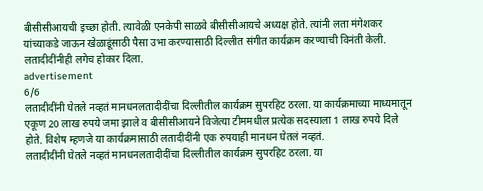बीसीसीआयची इच्छा होती. त्यावेळी एनकेपी साळवे बीसीसीआयचे अध्यक्ष होते. त्यांनी लता मंगेशकर यांच्याकडे जाऊन खेळाडूंसाठी पैसा उभा करण्यासाठी दिल्लीत संगीत कार्यक्रम करण्याची विनंती केली. लतादीदींनीही लगेच होकार दिला.
advertisement
6/6
लतादीदींनी घेतले नव्हतं मानधनलतादीदींचा दिल्लीतील कार्यक्रम सुपरहिट ठरला. या कार्यक्रमाच्या माध्यमातून एकूण 20 लाख रुपये जमा झाले व बीसीसीआयने विजेत्या टीममधील प्रत्येक सदस्याला 1 लाख रुपये दिले होते. विशेष म्हणजे या कार्यक्रमासाठी लतादीदींनी एक रुपयाही मानधन घेतलं नव्हतं.
लतादीदींनी घेतले नव्हतं मानधनलतादीदींचा दिल्लीतील कार्यक्रम सुपरहिट ठरला. या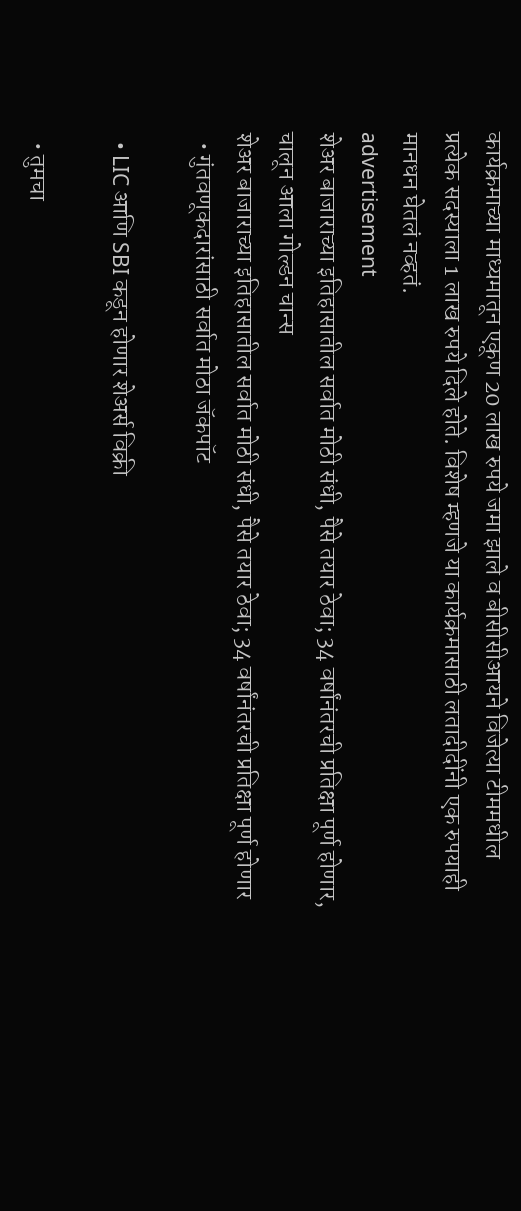कार्यक्रमाच्या माध्यमातून एकूण 20 लाख रुपये जमा झाले व बीसीसीआयने विजेत्या टीममधील प्रत्येक सदस्याला 1 लाख रुपये दिले होते. विशेष म्हणजे या कार्यक्रमासाठी लतादीदींनी एक रुपयाही मानधन घेतलं नव्हतं.
advertisement
शेअर बाजाराच्या इतिहासातील सर्वात मोठी संधी, पैसे तयार ठेवा; 34 वर्षांनंतरची प्रतिक्षा पूर्ण होणार, चालून आला गोल्डन चान्स
शेअर बाजाराच्या इतिहासातील सर्वात मोठी संधी, पैसे तयार ठेवा; 34 वर्षांनंतरची प्रतिक्षा पूर्ण होणार
  • गुंतवणूकदारांसाठी सर्वात मोठा जॅकपॉट

  • LIC आणि SBI कडून होणार शेअर्स विक्री

  • तुमचा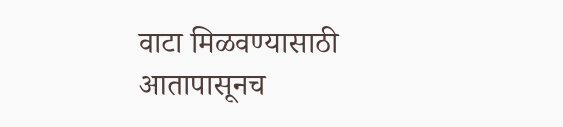वाटा मिळवण्यासाठी आतापासूनच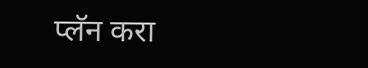प्लॅन करा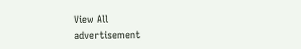View All
advertisement